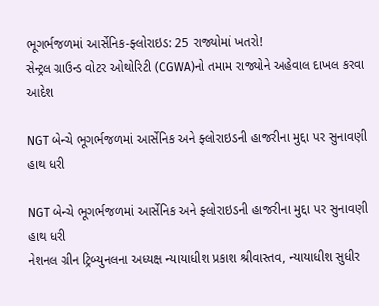ભૂગર્ભજળમાં આર્સેનિક-ફ્લોરાઇડ: 25 રાજ્યોમાં ખતરો!
સેન્ટ્રલ ગ્રાઉન્ડ વોટર ઓથોરિટી (CGWA)નો તમામ રાજ્યોને અહેવાલ દાખલ કરવા આદેશ

NGT બેન્ચે ભૂગર્ભજળમાં આર્સેનિક અને ફ્લોરાઇડની હાજરીના મુદ્દા પર સુનાવણી હાથ ધરી

NGT બેન્ચે ભૂગર્ભજળમાં આર્સેનિક અને ફ્લોરાઇડની હાજરીના મુદ્દા પર સુનાવણી હાથ ધરી
નેશનલ ગ્રીન ટ્રિબ્યુનલના અધ્યક્ષ ન્યાયાધીશ પ્રકાશ શ્રીવાસ્તવ, ન્યાયાધીશ સુધીર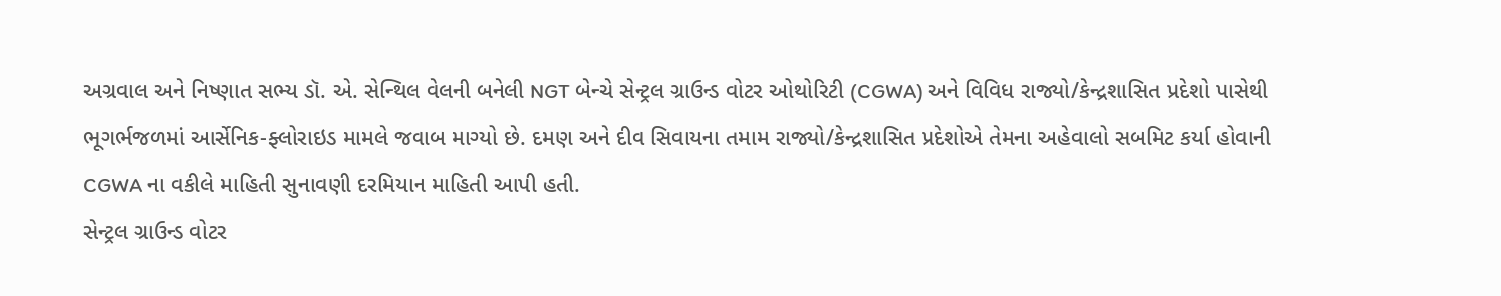અગ્રવાલ અને નિષ્ણાત સભ્ય ડૉ. એ. સેન્થિલ વેલની બનેલી NGT બેન્ચે સેન્ટ્રલ ગ્રાઉન્ડ વોટર ઓથોરિટી (CGWA) અને વિવિધ રાજ્યો/કેન્દ્રશાસિત પ્રદેશો પાસેથી ભૂગર્ભજળમાં આર્સેનિક-ફ્લોરાઇડ મામલે જવાબ માગ્યો છે. દમણ અને દીવ સિવાયના તમામ રાજ્યો/કેન્દ્રશાસિત પ્રદેશોએ તેમના અહેવાલો સબમિટ કર્યા હોવાની CGWA ના વકીલે માહિતી સુનાવણી દરમિયાન માહિતી આપી હતી.
સેન્ટ્રલ ગ્રાઉન્ડ વોટર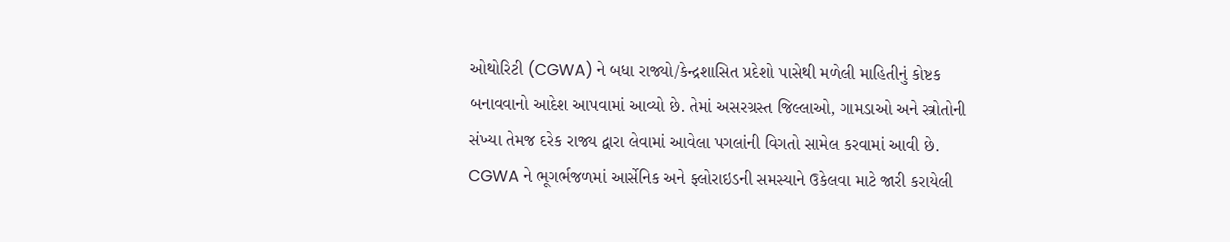ઓથોરિટી (CGWA) ને બધા રાજ્યો/કેન્દ્રશાસિત પ્રદેશો પાસેથી મળેલી માહિતીનું કોષ્ટક બનાવવાનો આદેશ આપવામાં આવ્યો છે. તેમાં અસરગ્રસ્ત જિલ્લાઓ, ગામડાઓ અને સ્ત્રોતોની સંખ્યા તેમજ દરેક રાજ્ય દ્વારા લેવામાં આવેલા પગલાંની વિગતો સામેલ કરવામાં આવી છે.
CGWA ને ભૂગર્ભજળમાં આર્સેનિક અને ફ્લોરાઇડની સમસ્યાને ઉકેલવા માટે જારી કરાયેલી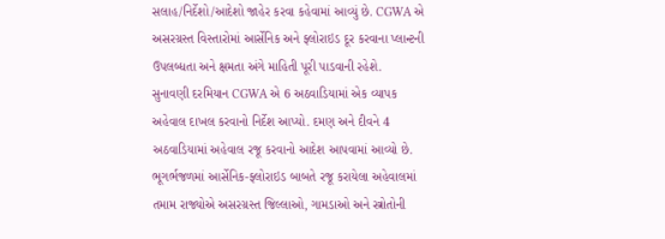સલાહ/નિર્દેશો/આદેશો જાહેર કરવા કહેવામાં આવ્યું છે. CGWA એ અસરગ્રસ્ત વિસ્તારોમાં આર્સેનિક અને ફ્લોરાઇડ દૂર કરવાના પ્લાન્ટની ઉપલબ્ધતા અને ક્ષમતા અંગે માહિતી પૂરી પાડવાની રહેશે.
સુનાવણી દરમિયાન CGWA એ 6 અઠવાડિયામાં એક વ્યાપક અહેવાલ દાખલ કરવાનો નિર્દેશ આપ્યો. દમણ અને દીવને 4 અઠવાડિયામાં અહેવાલ રજૂ કરવાનો આદેશ આપવામાં આવ્યો છે.
ભૂગર્ભજળમાં આર્સેનિક-ફ્લોરાઇડ બાબતે રજૂ કરાયેલા અહેવાલમાં તમામ રાજ્યોએ અસરગ્રસ્ત જિલ્લાઓ, ગામડાઓ અને સ્ત્રોતોની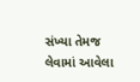સંખ્યા તેમજ લેવામાં આવેલા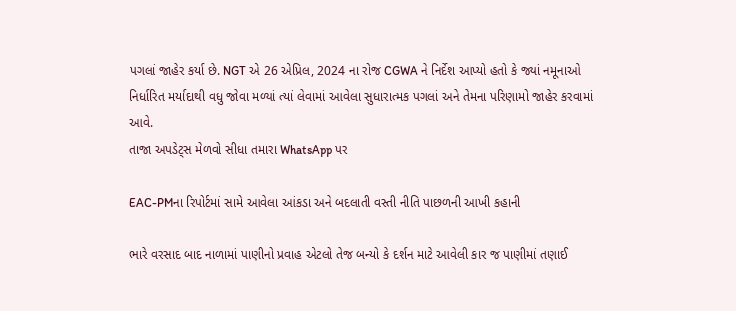પગલાં જાહેર કર્યા છે. NGT એ 26 એપ્રિલ, 2024 ના રોજ CGWA ને નિર્દેશ આપ્યો હતો કે જ્યાં નમૂનાઓ નિર્ધારિત મર્યાદાથી વધુ જોવા મળ્યાં ત્યાં લેવામાં આવેલા સુધારાત્મક પગલાં અને તેમના પરિણામો જાહેર કરવામાં આવે.
તાજા અપડેટ્સ મેળવો સીધા તમારા WhatsApp પર

EAC-PMના રિપોર્ટમાં સામે આવેલા આંકડા અને બદલાતી વસ્તી નીતિ પાછળની આખી કહાની

ભારે વરસાદ બાદ નાળામાં પાણીનો પ્રવાહ એટલો તેજ બન્યો કે દર્શન માટે આવેલી કાર જ પાણીમાં તણાઈ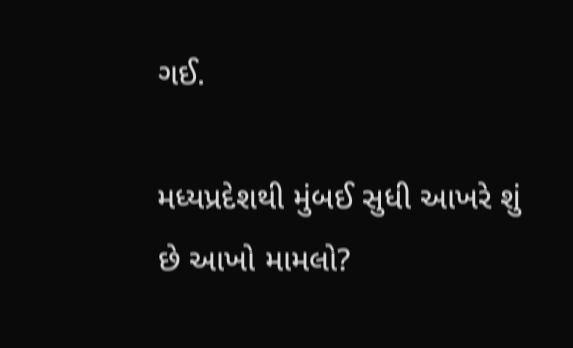ગઈ.

મધ્યપ્રદેશથી મુંબઈ સુધી આખરે શું છે આખો મામલો?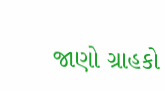જાણો ગ્રાહકો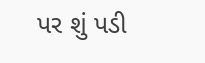પર શું પડી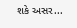શકે અસર...